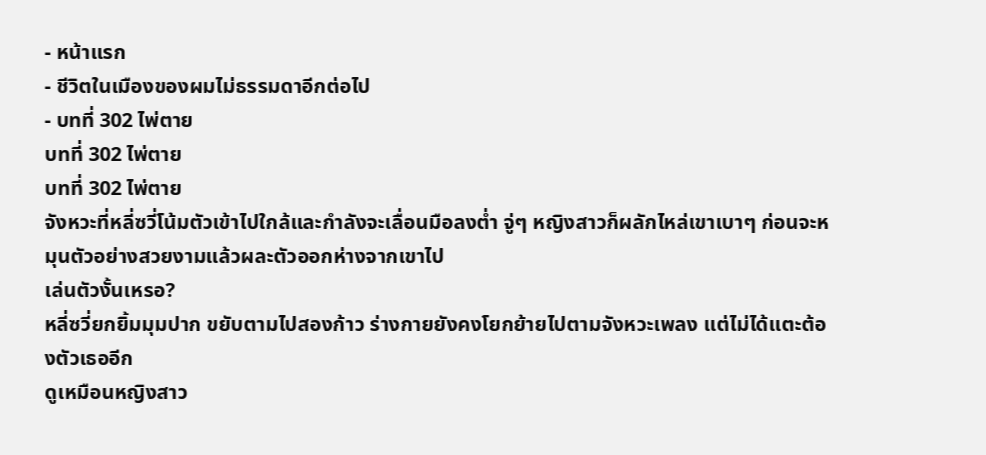- หน้าแรก
- ชีวิตในเมืองของผมไม่ธรรมดาอีกต่อไป
- บทที่ 302 ไพ่ตาย
บทที่ 302 ไพ่ตาย
บทที่ 302 ไพ่ตาย
จังหวะที่หลี่ซวี่โน้มตัวเข้าไปใกล้และกำลังจะเลื่อนมือลงต่ำ จู่ๆ หญิงสาวก็ผลักไหล่เขาเบาๆ ก่อนจะหมุนตัวอย่างสวยงามแล้วผละตัวออกห่างจากเขาไป
เล่นตัวงั้นเหรอ?
หลี่ซวี่ยกยิ้มมุมปาก ขยับตามไปสองก้าว ร่างกายยังคงโยกย้ายไปตามจังหวะเพลง แต่ไม่ได้แตะต้องตัวเธออีก
ดูเหมือนหญิงสาว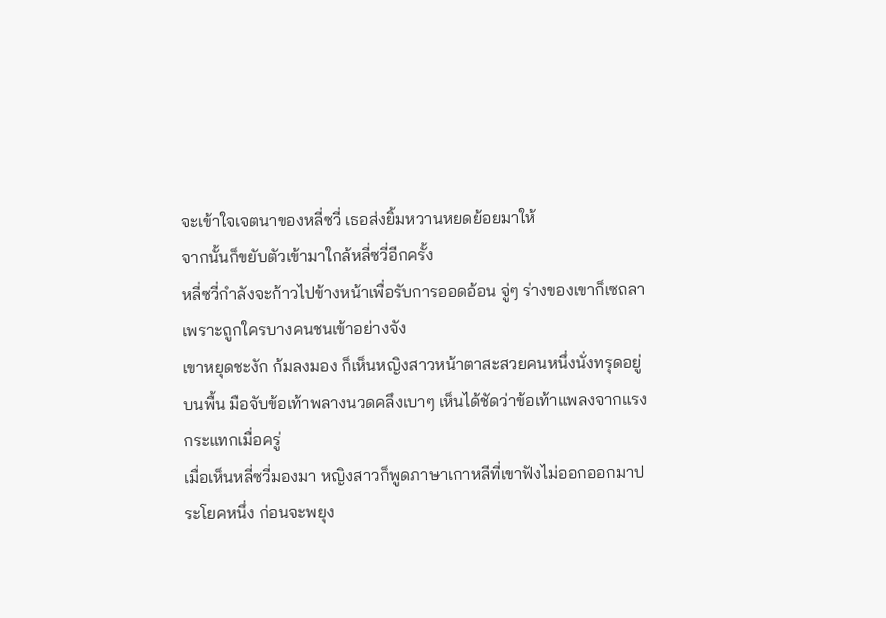จะเข้าใจเจตนาของหลี่ซวี่ เธอส่งยิ้มหวานหยดย้อยมาให้
จากนั้นก็ขยับตัวเข้ามาใกล้หลี่ซวี่อีกครั้ง
หลี่ซวี่กำลังจะก้าวไปข้างหน้าเพื่อรับการออดอ้อน จู่ๆ ร่างของเขาก็เซถลาเพราะถูกใครบางคนชนเข้าอย่างจัง
เขาหยุดชะงัก ก้มลงมอง ก็เห็นหญิงสาวหน้าตาสะสวยคนหนึ่งนั่งทรุดอยู่บนพื้น มือจับข้อเท้าพลางนวดคลึงเบาๆ เห็นได้ชัดว่าข้อเท้าแพลงจากแรงกระแทกเมื่อครู่
เมื่อเห็นหลี่ซวี่มองมา หญิงสาวก็พูดภาษาเกาหลีที่เขาฟังไม่ออกออกมาประโยคหนึ่ง ก่อนจะพยุง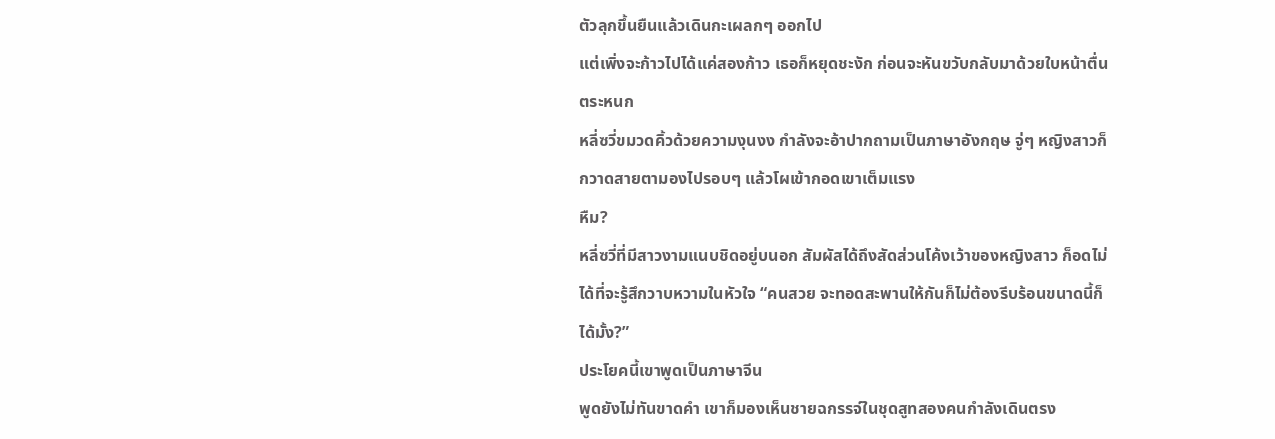ตัวลุกขึ้นยืนแล้วเดินกะเผลกๆ ออกไป
แต่เพิ่งจะก้าวไปได้แค่สองก้าว เธอก็หยุดชะงัก ก่อนจะหันขวับกลับมาด้วยใบหน้าตื่นตระหนก
หลี่ซวี่ขมวดคิ้วด้วยความงุนงง กำลังจะอ้าปากถามเป็นภาษาอังกฤษ จู่ๆ หญิงสาวก็กวาดสายตามองไปรอบๆ แล้วโผเข้ากอดเขาเต็มแรง
หืม?
หลี่ซวี่ที่มีสาวงามแนบชิดอยู่บนอก สัมผัสได้ถึงสัดส่วนโค้งเว้าของหญิงสาว ก็อดไม่ได้ที่จะรู้สึกวาบหวามในหัวใจ “คนสวย จะทอดสะพานให้กันก็ไม่ต้องรีบร้อนขนาดนี้ก็ได้มั้ง?”
ประโยคนี้เขาพูดเป็นภาษาจีน
พูดยังไม่ทันขาดคำ เขาก็มองเห็นชายฉกรรจ์ในชุดสูทสองคนกำลังเดินตรง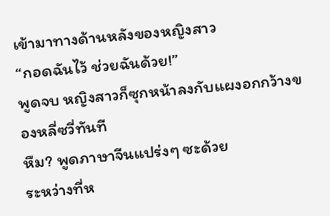เข้ามาทางด้านหลังของหญิงสาว
“กอดฉันไว้ ช่วยฉันด้วย!”
พูดจบ หญิงสาวก็ซุกหน้าลงกับแผงอกกว้างของหลี่ซวี่ทันที
หืม? พูดภาษาจีนแปร่งๆ ซะด้วย
ระหว่างที่ห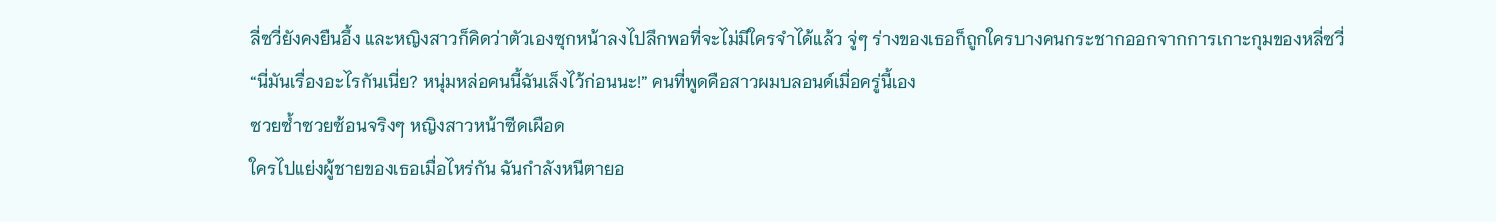ลี่ซวี่ยังคงยืนอึ้ง และหญิงสาวก็คิดว่าตัวเองซุกหน้าลงไปลึกพอที่จะไม่มีใครจำได้แล้ว จู่ๆ ร่างของเธอก็ถูกใครบางคนกระชากออกจากการเกาะกุมของหลี่ซวี่
“นี่มันเรื่องอะไรกันเนี่ย? หนุ่มหล่อคนนี้ฉันเล็งไว้ก่อนนะ!” คนที่พูดคือสาวผมบลอนด์เมื่อครู่นี้เอง
ซวยซ้ำซวยซ้อนจริงๆ หญิงสาวหน้าซีดเผือด
ใครไปแย่งผู้ชายของเธอเมื่อไหร่กัน ฉันกำลังหนีตายอ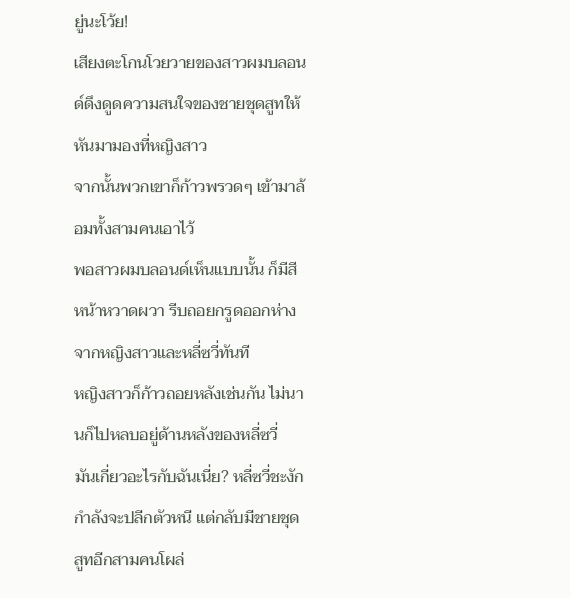ยู่นะโว้ย!
เสียงตะโกนโวยวายของสาวผมบลอนด์ดึงดูดความสนใจของชายชุดสูทให้หันมามองที่หญิงสาว
จากนั้นพวกเขาก็ก้าวพรวดๆ เข้ามาล้อมทั้งสามคนเอาไว้
พอสาวผมบลอนด์เห็นแบบนั้น ก็มีสีหน้าหวาดผวา รีบถอยกรูดออกห่างจากหญิงสาวและหลี่ซวี่ทันที
หญิงสาวก็ก้าวถอยหลังเช่นกัน ไม่นานก็ไปหลบอยู่ด้านหลังของหลี่ซวี่
มันเกี่ยวอะไรกับฉันเนี่ย? หลี่ซวี่ชะงัก กำลังจะปลีกตัวหนี แต่กลับมีชายชุดสูทอีกสามคนโผล่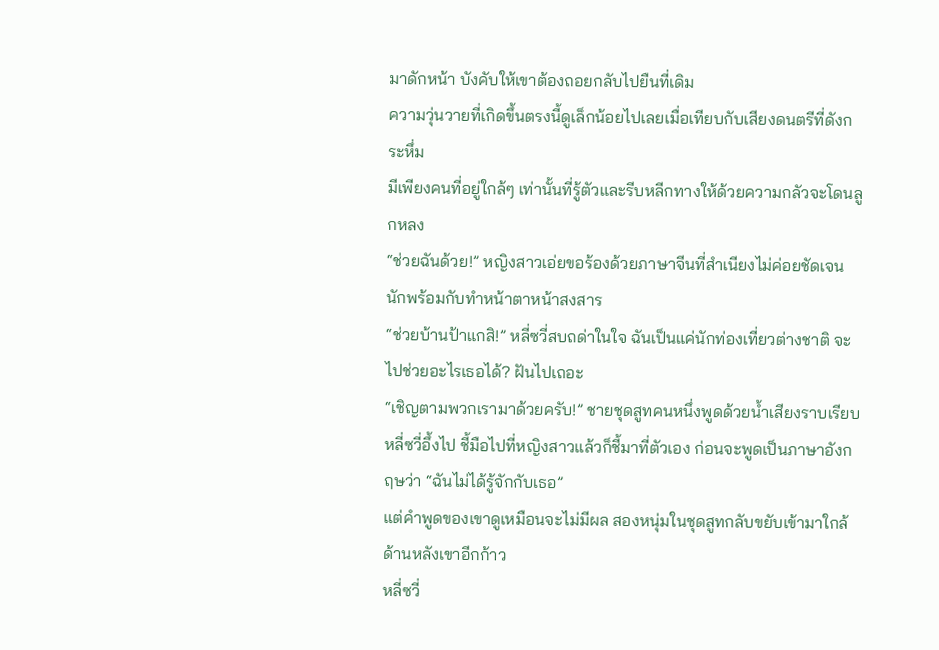มาดักหน้า บังคับให้เขาต้องถอยกลับไปยืนที่เดิม
ความวุ่นวายที่เกิดขึ้นตรงนี้ดูเล็กน้อยไปเลยเมื่อเทียบกับเสียงดนตรีที่ดังกระหึ่ม
มีเพียงคนที่อยู่ใกล้ๆ เท่านั้นที่รู้ตัวและรีบหลีกทางให้ด้วยความกลัวจะโดนลูกหลง
“ช่วยฉันด้วย!” หญิงสาวเอ่ยขอร้องด้วยภาษาจีนที่สำเนียงไม่ค่อยชัดเจนนักพร้อมกับทำหน้าตาหน้าสงสาร
“ช่วยบ้านป้าแกสิ!” หลี่ซวี่สบถด่าในใจ ฉันเป็นแค่นักท่องเที่ยวต่างชาติ จะไปช่วยอะไรเธอได้? ฝันไปเถอะ
“เชิญตามพวกเรามาด้วยครับ!” ชายชุดสูทคนหนึ่งพูดด้วยน้ำเสียงราบเรียบ
หลี่ซวี่อึ้งไป ชี้มือไปที่หญิงสาวแล้วก็ชี้มาที่ตัวเอง ก่อนจะพูดเป็นภาษาอังกฤษว่า “ฉันไม่ได้รู้จักกับเธอ”
แต่คำพูดของเขาดูเหมือนจะไม่มีผล สองหนุ่มในชุดสูทกลับขยับเข้ามาใกล้ด้านหลังเขาอีกก้าว
หลี่ซวี่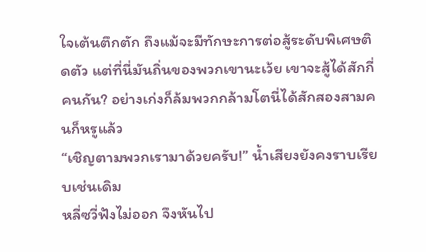ใจเต้นตึกตัก ถึงแม้จะมีทักษะการต่อสู้ระดับพิเศษติดตัว แต่ที่นี่มันถิ่นของพวกเขานะเว้ย เขาจะสู้ได้สักกี่คนกัน? อย่างเก่งก็ล้มพวกกล้ามโตนี่ได้สักสองสามคนก็หรูแล้ว
“เชิญตามพวกเรามาด้วยครับ!” น้ำเสียงยังคงราบเรียบเช่นเดิม
หลี่ซวี่ฟังไม่ออก จึงหันไป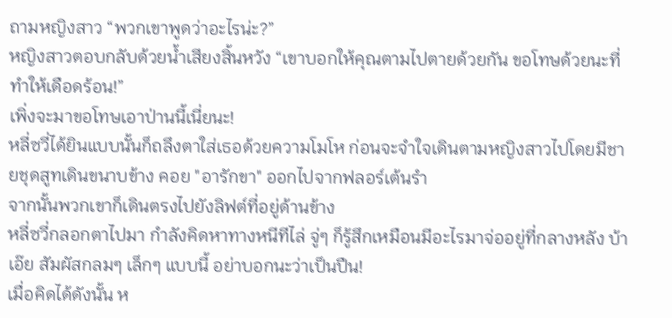ถามหญิงสาว “พวกเขาพูดว่าอะไรน่ะ?”
หญิงสาวตอบกลับด้วยน้ำเสียงสิ้นหวัง “เขาบอกให้คุณตามไปตายด้วยกัน ขอโทษด้วยนะที่ทำให้เดือดร้อน!”
เพิ่งจะมาขอโทษเอาป่านนี้เนี่ยนะ!
หลี่ซวี่ได้ยินแบบนั้นก็ถลึงตาใส่เธอด้วยความโมโห ก่อนจะจำใจเดินตามหญิงสาวไปโดยมีชายชุดสูทเดินขนาบข้าง คอย "อารักขา" ออกไปจากฟลอร์เต้นรำ
จากนั้นพวกเขาก็เดินตรงไปยังลิฟต์ที่อยู่ด้านข้าง
หลี่ซวี่กลอกตาไปมา กำลังคิดหาทางหนีทีไล่ จู่ๆ ก็รู้สึกเหมือนมีอะไรมาจ่ออยู่ที่กลางหลัง บ้าเอ๊ย สัมผัสกลมๆ เล็กๆ แบบนี้ อย่าบอกนะว่าเป็นปืน!
เมื่อคิดได้ดังนั้น ห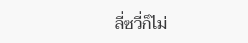ลี่ซวี่ก็ไม่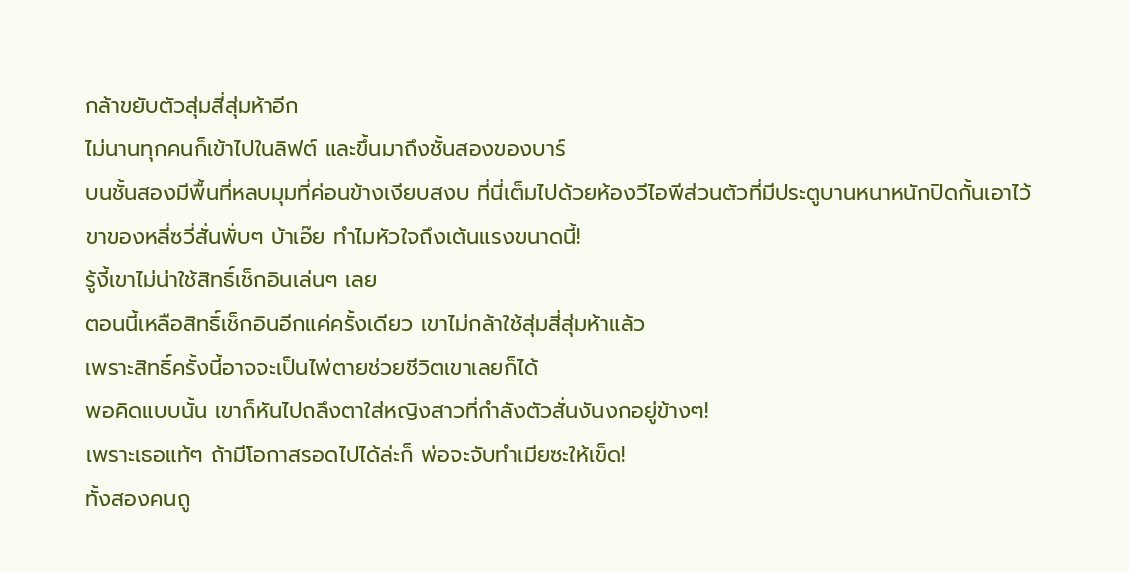กล้าขยับตัวสุ่มสี่สุ่มห้าอีก
ไม่นานทุกคนก็เข้าไปในลิฟต์ และขึ้นมาถึงชั้นสองของบาร์
บนชั้นสองมีพื้นที่หลบมุมที่ค่อนข้างเงียบสงบ ที่นี่เต็มไปด้วยห้องวีไอพีส่วนตัวที่มีประตูบานหนาหนักปิดกั้นเอาไว้
ขาของหลี่ซวี่สั่นพั่บๆ บ้าเอ๊ย ทำไมหัวใจถึงเต้นแรงขนาดนี้!
รู้งี้เขาไม่น่าใช้สิทธิ์เช็กอินเล่นๆ เลย
ตอนนี้เหลือสิทธิ์เช็กอินอีกแค่ครั้งเดียว เขาไม่กล้าใช้สุ่มสี่สุ่มห้าแล้ว
เพราะสิทธิ์ครั้งนี้อาจจะเป็นไพ่ตายช่วยชีวิตเขาเลยก็ได้
พอคิดแบบนั้น เขาก็หันไปถลึงตาใส่หญิงสาวที่กำลังตัวสั่นงันงกอยู่ข้างๆ!
เพราะเธอแท้ๆ ถ้ามีโอกาสรอดไปได้ล่ะก็ พ่อจะจับทำเมียซะให้เข็ด!
ทั้งสองคนถู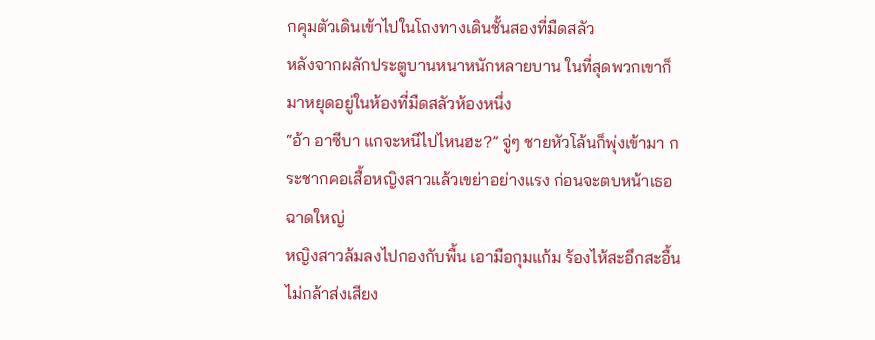กคุมตัวเดินเข้าไปในโถงทางเดินชั้นสองที่มืดสลัว
หลังจากผลักประตูบานหนาหนักหลายบาน ในที่สุดพวกเขาก็มาหยุดอยู่ในห้องที่มืดสลัวห้องหนึ่ง
“อ้า อาซีบา แกจะหนีไปไหนฮะ?” จู่ๆ ชายหัวโล้นก็พุ่งเข้ามา กระชากคอเสื้อหญิงสาวแล้วเขย่าอย่างแรง ก่อนจะตบหน้าเธอฉาดใหญ่
หญิงสาวล้มลงไปกองกับพื้น เอามือกุมแก้ม ร้องไห้สะอึกสะอื้น ไม่กล้าส่งเสียง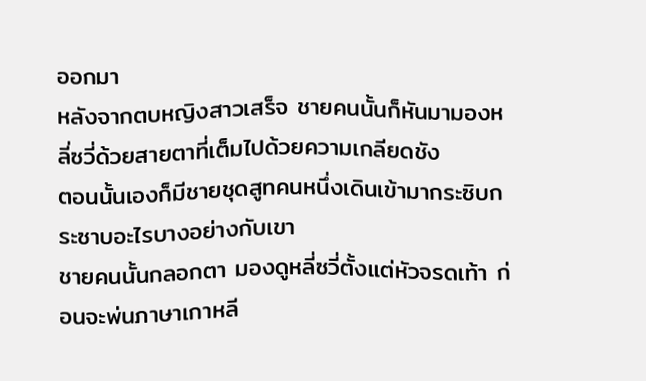ออกมา
หลังจากตบหญิงสาวเสร็จ ชายคนนั้นก็หันมามองหลี่ซวี่ด้วยสายตาที่เต็มไปด้วยความเกลียดชัง
ตอนนั้นเองก็มีชายชุดสูทคนหนึ่งเดินเข้ามากระซิบกระซาบอะไรบางอย่างกับเขา
ชายคนนั้นกลอกตา มองดูหลี่ซวี่ตั้งแต่หัวจรดเท้า ก่อนจะพ่นภาษาเกาหลี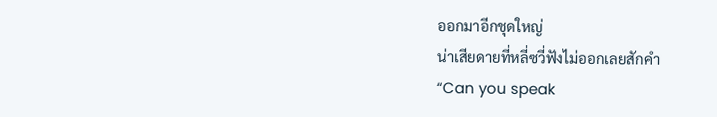ออกมาอีกชุดใหญ่
น่าเสียดายที่หลี่ซวี่ฟังไม่ออกเลยสักคำ
“Can you speak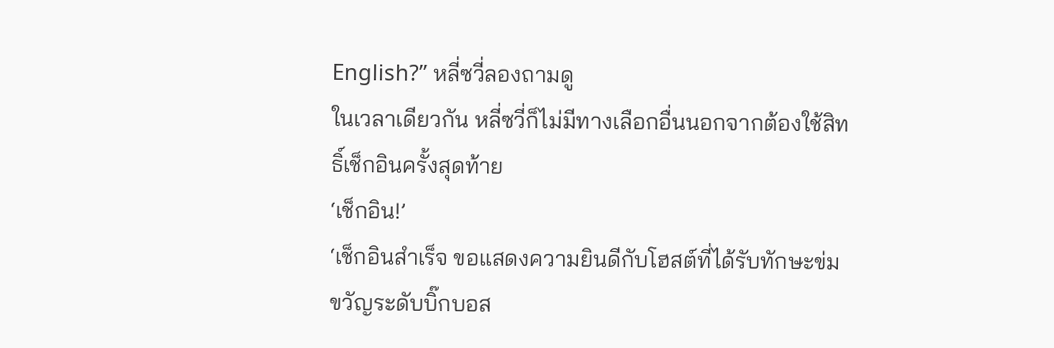English?” หลี่ซวี่ลองถามดู
ในเวลาเดียวกัน หลี่ซวี่ก็ไม่มีทางเลือกอื่นนอกจากต้องใช้สิทธิ์เช็กอินครั้งสุดท้าย
‘เช็กอิน!’
‘เช็กอินสำเร็จ ขอแสดงความยินดีกับโฮสต์ที่ได้รับทักษะข่มขวัญระดับบิ๊กบอส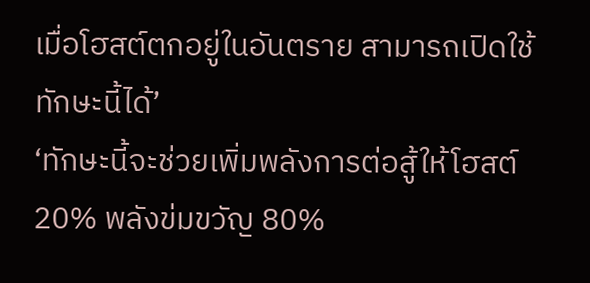เมื่อโฮสต์ตกอยู่ในอันตราย สามารถเปิดใช้ทักษะนี้ได้’
‘ทักษะนี้จะช่วยเพิ่มพลังการต่อสู้ให้โฮสต์ 20% พลังข่มขวัญ 80%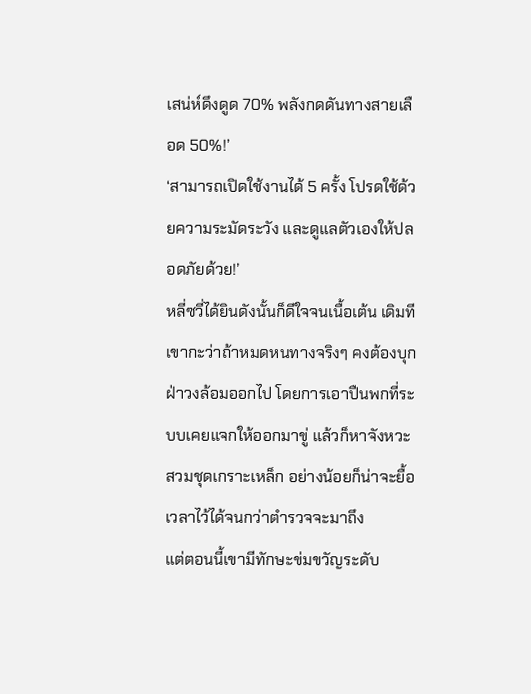เสน่ห์ดึงดูด 70% พลังกดดันทางสายเลือด 50%!’
‘สามารถเปิดใช้งานได้ 5 ครั้ง โปรดใช้ด้วยความระมัดระวัง และดูแลตัวเองให้ปลอดภัยด้วย!’
หลี่ซวี่ได้ยินดังนั้นก็ดีใจจนเนื้อเต้น เดิมทีเขากะว่าถ้าหมดหนทางจริงๆ คงต้องบุกฝ่าวงล้อมออกไป โดยการเอาปืนพกที่ระบบเคยแจกให้ออกมาขู่ แล้วก็หาจังหวะสวมชุดเกราะเหล็ก อย่างน้อยก็น่าจะยื้อเวลาไว้ได้จนกว่าตำรวจจะมาถึง
แต่ตอนนี้เขามีทักษะข่มขวัญระดับ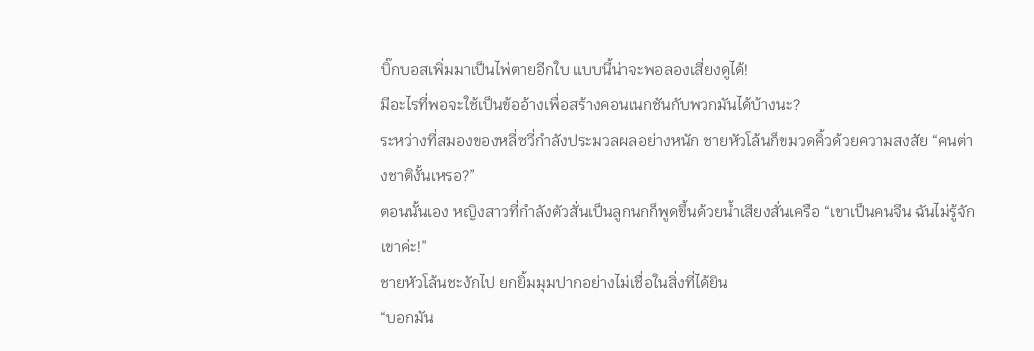บิ๊กบอสเพิ่มมาเป็นไพ่ตายอีกใบ แบบนี้น่าจะพอลองเสี่ยงดูได้!
มีอะไรที่พอจะใช้เป็นข้ออ้างเพื่อสร้างคอนเนกชันกับพวกมันได้บ้างนะ?
ระหว่างที่สมองของหลี่ซวี่กำลังประมวลผลอย่างหนัก ชายหัวโล้นก็ขมวดคิ้วด้วยความสงสัย “คนต่างชาติงั้นเหรอ?”
ตอนนั้นเอง หญิงสาวที่กำลังตัวสั่นเป็นลูกนกก็พูดขึ้นด้วยน้ำเสียงสั่นเครือ “เขาเป็นคนจีน ฉันไม่รู้จักเขาค่ะ!”
ชายหัวโล้นชะงักไป ยกยิ้มมุมปากอย่างไม่เชื่อในสิ่งที่ได้ยิน
“บอกมัน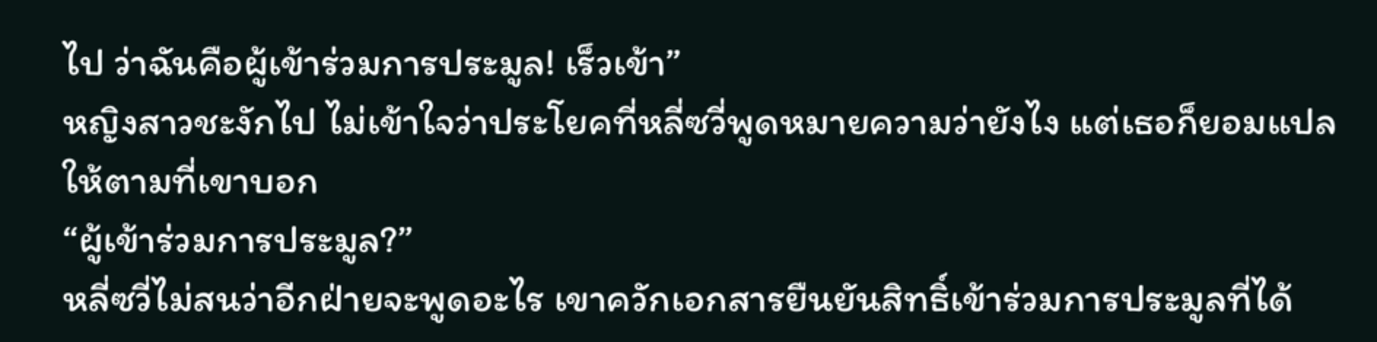ไป ว่าฉันคือผู้เข้าร่วมการประมูล! เร็วเข้า”
หญิงสาวชะงักไป ไม่เข้าใจว่าประโยคที่หลี่ซวี่พูดหมายความว่ายังไง แต่เธอก็ยอมแปลให้ตามที่เขาบอก
“ผู้เข้าร่วมการประมูล?”
หลี่ซวี่ไม่สนว่าอีกฝ่ายจะพูดอะไร เขาควักเอกสารยืนยันสิทธิ์เข้าร่วมการประมูลที่ได้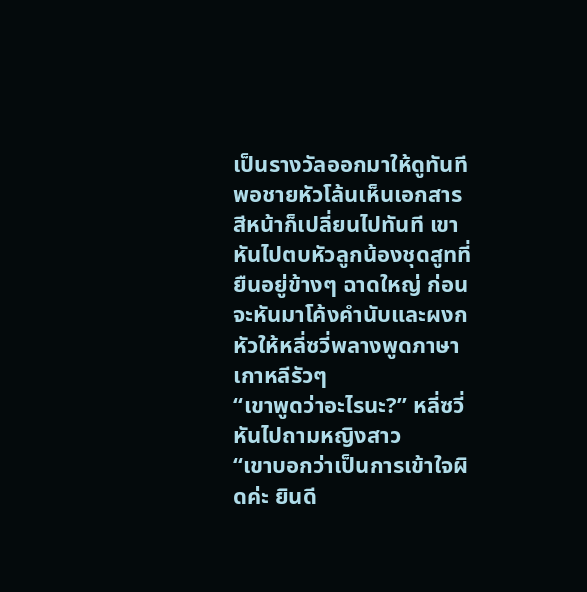เป็นรางวัลออกมาให้ดูทันที
พอชายหัวโล้นเห็นเอกสาร สีหน้าก็เปลี่ยนไปทันที เขาหันไปตบหัวลูกน้องชุดสูทที่ยืนอยู่ข้างๆ ฉาดใหญ่ ก่อนจะหันมาโค้งคำนับและผงกหัวให้หลี่ซวี่พลางพูดภาษาเกาหลีรัวๆ
“เขาพูดว่าอะไรนะ?” หลี่ซวี่หันไปถามหญิงสาว
“เขาบอกว่าเป็นการเข้าใจผิดค่ะ ยินดี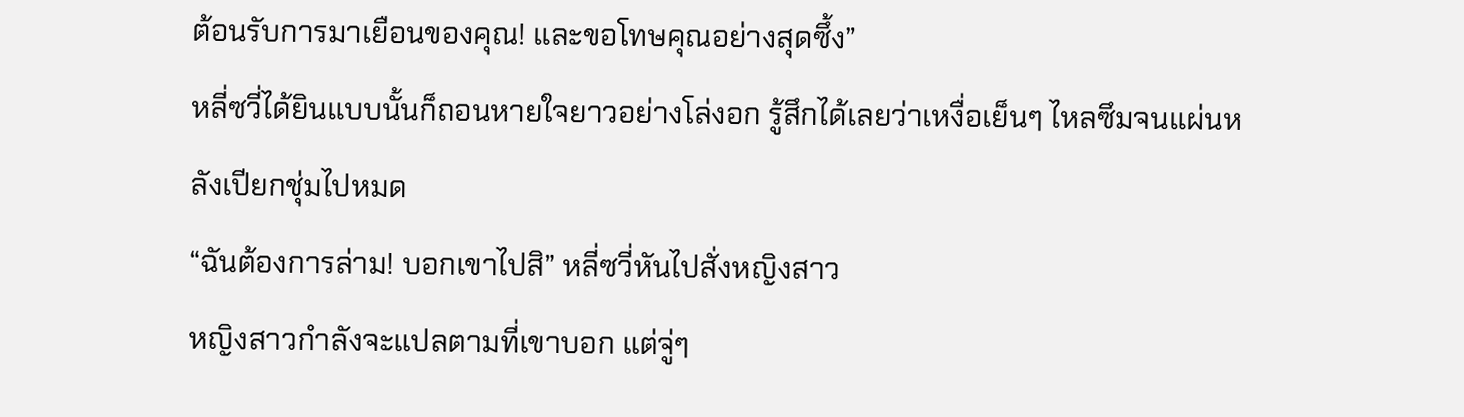ต้อนรับการมาเยือนของคุณ! และขอโทษคุณอย่างสุดซึ้ง”
หลี่ซวี่ได้ยินแบบนั้นก็ถอนหายใจยาวอย่างโล่งอก รู้สึกได้เลยว่าเหงื่อเย็นๆ ไหลซึมจนแผ่นหลังเปียกชุ่มไปหมด
“ฉันต้องการล่าม! บอกเขาไปสิ” หลี่ซวี่หันไปสั่งหญิงสาว
หญิงสาวกำลังจะแปลตามที่เขาบอก แต่จู่ๆ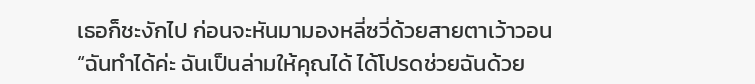เธอก็ชะงักไป ก่อนจะหันมามองหลี่ซวี่ด้วยสายตาเว้าวอน “ฉันทำได้ค่ะ ฉันเป็นล่ามให้คุณได้ ได้โปรดช่วยฉันด้วย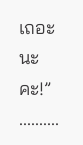เถอะนะคะ!”
..........